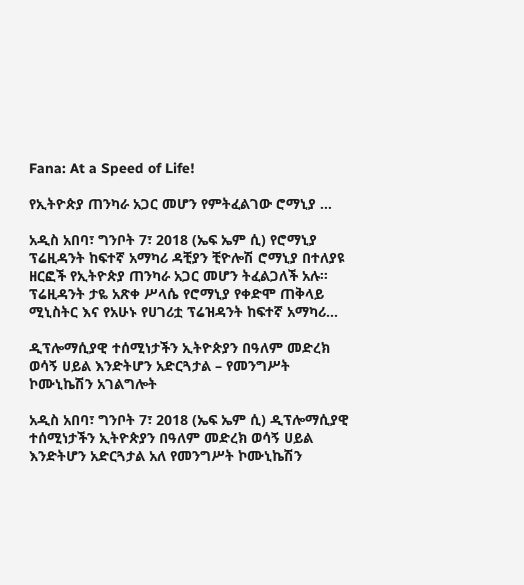Fana: At a Speed of Life!

የኢትዮጵያ ጠንካራ አጋር መሆን የምትፈልገው ሮማኒያ …

አዲስ አበባ፣ ግንቦት 7፣ 2018 (ኤፍ ኤም ሲ) የሮማኒያ ፕሬዚዳንት ከፍተኛ አማካሪ ዳቺያን ቺዮሎሽ ሮማኒያ በተለያዩ ዘርፎች የኢትዮጵያ ጠንካራ አጋር መሆን ትፈልጋለች አሉ፡፡ ፕሬዚዳንት ታዬ አጽቀ ሥላሴ የሮማኒያ የቀድሞ ጠቅላይ ሚኒስትር እና የአሁኑ የሀገሪቷ ፕሬዝዳንት ከፍተኛ አማካሪ…

ዲፕሎማሲያዊ ተሰሚነታችን ኢትዮጵያን በዓለም መድረክ ወሳኝ ሀይል እንድትሆን አድርጓታል – የመንግሥት ኮሙኒኬሽን አገልግሎት

አዲስ አበባ፣ ግንቦት 7፣ 2018 (ኤፍ ኤም ሲ) ዲፕሎማሲያዊ ተሰሚነታችን ኢትዮጵያን በዓለም መድረክ ወሳኝ ሀይል እንድትሆን አድርጓታል አለ የመንግሥት ኮሙኒኬሽን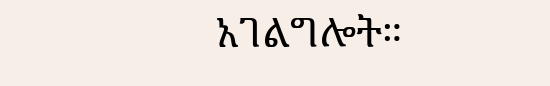አገልግሎት።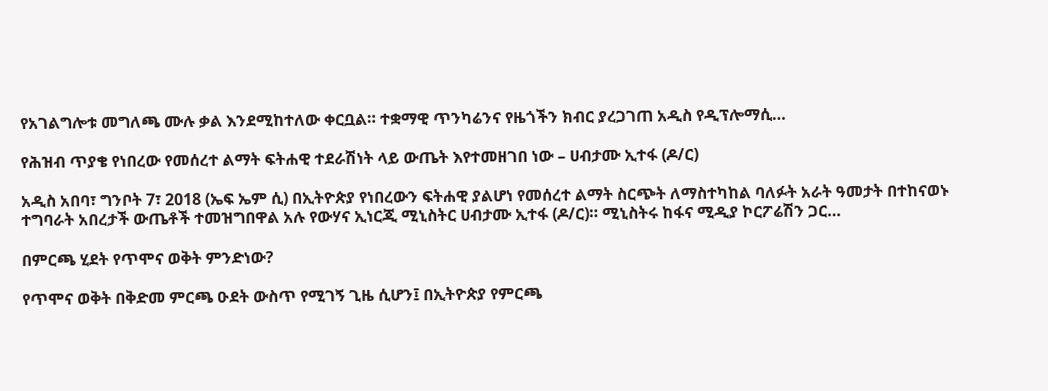የአገልግሎቱ መግለጫ ሙሉ ቃል እንደሚከተለው ቀርቧል። ተቋማዊ ጥንካሬንና የዜጎችን ክብር ያረጋገጠ አዲስ የዲፕሎማሲ…

የሕዝብ ጥያቄ የነበረው የመሰረተ ልማት ፍትሐዊ ተደራሽነት ላይ ውጤት እየተመዘገበ ነው – ሀብታሙ ኢተፋ (ዶ/ር)

አዲስ አበባ፣ ግንቦት 7፣ 2018 (ኤፍ ኤም ሲ) በኢትዮጵያ የነበረውን ፍትሐዊ ያልሆነ የመሰረተ ልማት ስርጭት ለማስተካከል ባለፉት አራት ዓመታት በተከናወኑ ተግባራት አበረታች ውጤቶች ተመዝግበዋል አሉ የውሃና ኢነርጂ ሚኒስትር ሀብታሙ ኢተፋ (ዶ/ር)። ሚኒስትሩ ከፋና ሚዲያ ኮርፖሬሽን ጋር…

በምርጫ ሂደት የጥሞና ወቅት ምንድነው?

የጥሞና ወቅት በቅድመ ምርጫ ዑደት ውስጥ የሚገኝ ጊዜ ሲሆን፤ በኢትዮጵያ የምርጫ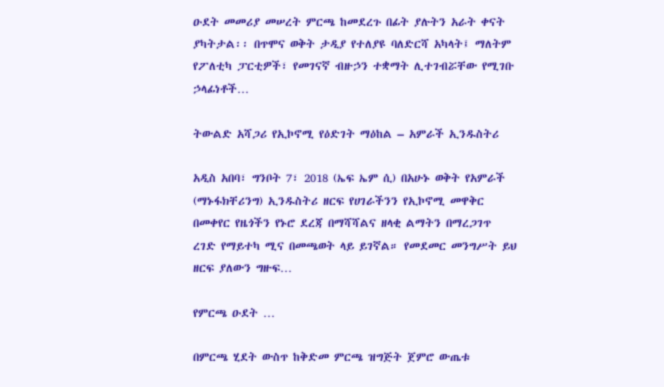ዑደት መመሪያ መሠረት ምርጫ ከመደረጉ በፊት ያሉትን አራት ቀናት ያካትታል፡፡ በጥሞና ወቅት ታዲያ የተለያዩ ባለድርሻ አካላት፤ ማለትም የፖለቲካ ፓርቲዎች፣ የመገናኛ ብዙኃን ተቋማት ሊተገብሯቸው የሚገቡ ኃላፊነቶች…

ትውልድ አሻጋሪ የኢኮኖሚ የዕድገት ማዕከል – አምራች ኢንዱስትሪ

አዲስ አበባ፣ ግንቦት 7፣ 2018 (ኤፍ ኤም ሲ) በአሁኑ ወቅት የአምራች (ማኑፋክቸሪንግ) ኢንዱስትሪ ዘርፍ የሀገራችንን የኢኮኖሚ መዋቅር በመቀየር የዜጎችን የኑሮ ደረጃ በማሻሻልና ዘላቂ ልማትን በማረጋገጥ ረገድ የማይተካ ሚና በመጫወት ላይ ይገኛል። የመደመር መንግሥት ይህ ዘርፍ ያለውን ግዙፍ…

የምርጫ ዑደት …

በምርጫ ሂደት ውስጥ ከቅድመ ምርጫ ዝግጅት ጀምሮ ውጤቱ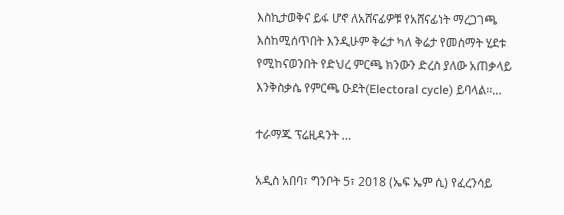እስኪታወቅና ይፋ ሆኖ ለአሸናፊዎቹ የአሸናፊነት ማረጋገጫ እስከሚሰጥበት እንዲሁም ቅሬታ ካለ ቅሬታ የመስማት ሂደቱ የሚከናወንበት የድህረ ምርጫ ክንውን ድረስ ያለው አጠቃላይ እንቅስቃሴ የምርጫ ዑደት(Electoral cycle) ይባላል፡፡…

ተራማጁ ፕሬዚዳንት …

አዲስ አበባ፣ ግንቦት 5፣ 2018 (ኤፍ ኤም ሲ) የፈረንሳይ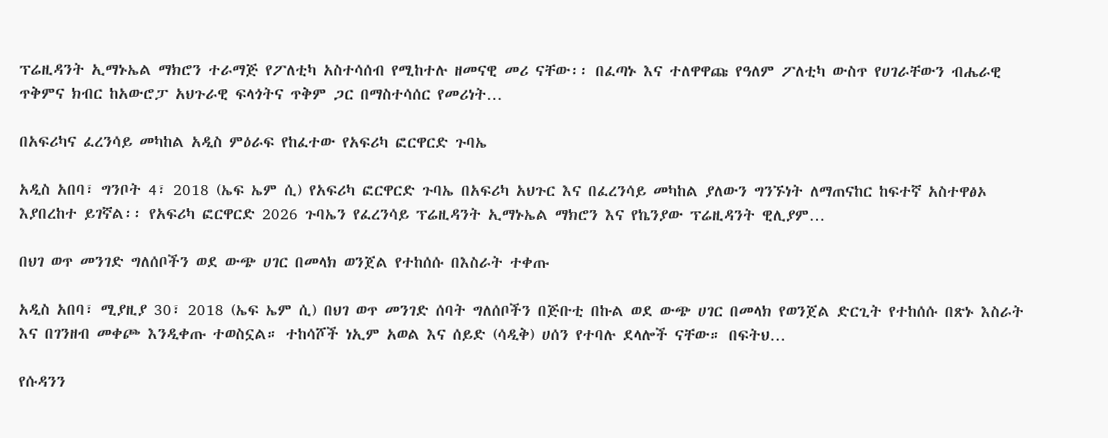ፕሬዚዳንት ኢማኑኤል ማክሮን ተራማጅ የፖለቲካ አስተሳሰብ የሚከተሉ ዘመናዊ መሪ ናቸው፡፡ በፈጣኑ እና ተለዋዋጩ የዓለም ፖለቲካ ውስጥ የሀገራቸውን ብሔራዊ ጥቅምና ክብር ከአውሮፓ አህጉራዊ ፍላጎትና ጥቅም ጋር በማስተሳሰር የመሪነት…

በአፍሪካና ፈረንሳይ መካከል አዲስ ምዕራፍ የከፈተው የአፍሪካ ፎርዋርድ ጉባኤ

አዲስ አበባ፣ ግንቦት 4፣ 2018 (ኤፍ ኤም ሲ) የአፍሪካ ፎርዋርድ ጉባኤ በአፍሪካ አህጉር እና በፈረንሳይ መካከል ያለውን ግንኙነት ለማጠናከር ከፍተኛ አስተዋፅኦ እያበረከተ ይገኛል፡፡ የአፍሪካ ፎርዋርድ 2026 ጉባኤን የፈረንሳይ ፕሬዚዳንት ኢማኑኤል ማክሮን እና የኬንያው ፕሬዚዳንት ዊሊያም…

በህገ ወጥ መንገድ ግለሰቦችን ወደ ውጭ ሀገር በመላክ ወንጀል የተከሰሱ በእስራት ተቀጡ

አዲስ አበባ፣ ሚያዚያ 30፣ 2018 (ኤፍ ኤም ሲ) በህገ ወጥ መንገድ ሰባት ግለሰቦችን በጅቡቲ በኩል ወደ ውጭ ሀገር በመላክ የወንጀል ድርጊት የተከሰሱ በጽኑ እስራት እና በገንዘብ መቀጮ እንዲቀጡ ተወስኗል። ተከሳሾች ነኢም አወል እና ሰይድ (ሳዲቅ) ሀሰን የተባሉ ደላሎች ናቸው። በፍትህ…

የሱዳንን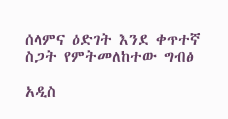ሰላምና ዕድገት እንደ ቀጥተኛ ስጋት የምትመለከተው ግብፅ

አዲስ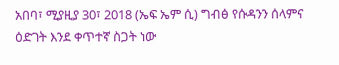አበባ፣ ሚያዚያ 30፣ 2018 (ኤፍ ኤም ሲ) ግብፅ የሱዳንን ሰላምና ዕድገት እንደ ቀጥተኛ ስጋት ነው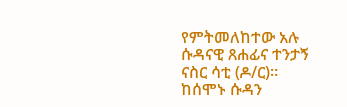የምትመለከተው አሉ ሱዳናዊ ጸሐፊና ተንታኝ ናስር ሳቲ (ዶ/ር)። ከሰሞኑ ሱዳን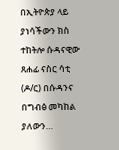በኢትዮጵያ ላይ ያነሳችውን ክስ ተከትሎ ሱዳናዊው ጸሐፊ ናስር ሳቲ (ዶ/ር) በሱዳንና በግብፅ መካከል ያለውን…